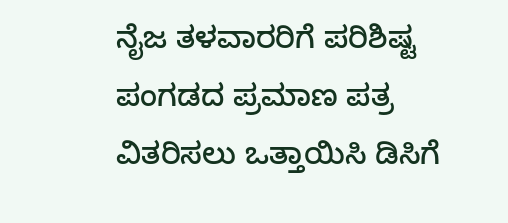ನೈಜ ತಳವಾರರಿಗೆ ಪರಿಶಿಷ್ಟ ಪಂಗಡದ ಪ್ರಮಾಣ ಪತ್ರ ವಿತರಿಸಲು ಒತ್ತಾಯಿಸಿ ಡಿಸಿಗೆ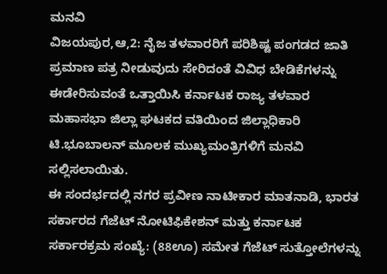ಮನವಿ
ವಿಜಯಪುರ,ಆ,2: ನೈಜ ತಳವಾರರಿಗೆ ಪರಿಶಿಷ್ಟ ಪಂಗಡದ ಜಾತಿ ಪ್ರಮಾಣ ಪತ್ರ ನೀಡುವುದು ಸೇರಿದಂತೆ ವಿವಿಧ ಬೇಡಿಕೆಗಳನ್ನು ಈಡೇರಿಸುವಂತೆ ಒತ್ತಾಯಿಸಿ ಕರ್ನಾಟಕ ರಾಜ್ಯ ತಳವಾರ ಮಹಾಸಭಾ ಜಿಲ್ಲಾ ಘಟಕದ ವತಿಯಿಂದ ಜಿಲ್ಲಾಧಿಕಾರಿ ಟಿ.ಭೂಬಾಲನ್ ಮೂಲಕ ಮುಖ್ಯಮಂತ್ರಿಗಳಿಗೆ ಮನವಿ ಸಲ್ಲಿಸಲಾಯಿತು.
ಈ ಸಂದರ್ಭದಲ್ಲಿ ನಗರ ಪ್ರವೀಣ ನಾಟೀಕಾರ ಮಾತನಾಡಿ, ಭಾರತ ಸರ್ಕಾರದ ಗೆಜೆಟ್ ನೋಟಿಫಿಕೇಶನ್ ಮತ್ತು ಕರ್ನಾಟಕ ಸರ್ಕಾರಕ್ರಮ ಸಂಖ್ಯೆ: (88ಊ) ಸಮೇತ ಗೆಜೆಟ್ ಸುತ್ತೋಲೆಗಳನ್ನು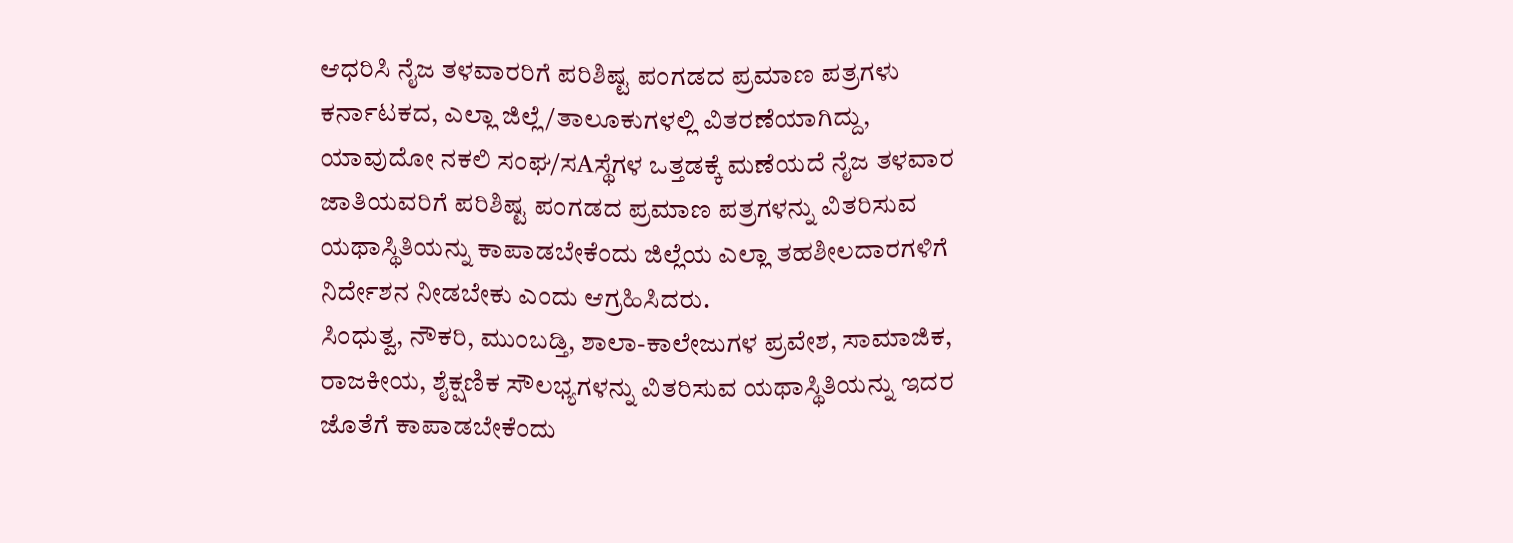ಆಧರಿಸಿ ನೈಜ ತಳವಾರರಿಗೆ ಪರಿಶಿಷ್ಟ ಪಂಗಡದ ಪ್ರಮಾಣ ಪತ್ರಗಳು ಕರ್ನಾಟಕದ, ಎಲ್ಲಾ ಜಿಲ್ಲೆ/ತಾಲೂಕುಗಳಲ್ಲಿ ವಿತರಣೆಯಾಗಿದ್ದು, ಯಾವುದೋ ನಕಲಿ ಸಂಘ/ಸAಸ್ಥೆಗಳ ಒತ್ತಡಕ್ಕೆ ಮಣೆಯದೆ ನೈಜ ತಳವಾರ ಜಾತಿಯವರಿಗೆ ಪರಿಶಿಷ್ಟ ಪಂಗಡದ ಪ್ರಮಾಣ ಪತ್ರಗಳನ್ನು ವಿತರಿಸುವ ಯಥಾಸ್ಥಿತಿಯನ್ನು ಕಾಪಾಡಬೇಕೆಂದು ಜಿಲ್ಲೆಯ ಎಲ್ಲಾ ತಹಶೀಲದಾರಗಳಿಗೆ ನಿರ್ದೇಶನ ನೀಡಬೇಕು ಎಂದು ಆಗ್ರಹಿಸಿದರು.
ಸಿಂಧುತ್ವ, ನೌಕರಿ, ಮುಂಬಡ್ತಿ, ಶಾಲಾ-ಕಾಲೇಜುಗಳ ಪ್ರವೇಶ, ಸಾಮಾಜಿಕ, ರಾಜಕೀಯ, ಶೈಕ್ಷಣಿಕ ಸೌಲಭ್ಯಗಳನ್ನು ವಿತರಿಸುವ ಯಥಾಸ್ಥಿತಿಯನ್ನು ಇದರ ಜೊತೆಗೆ ಕಾಪಾಡಬೇಕೆಂದು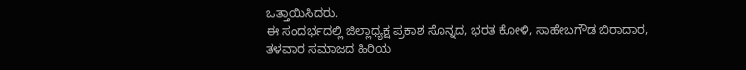ಒತ್ತಾಯಿಸಿದರು.
ಈ ಸಂದರ್ಭದಲ್ಲಿ ಜಿಲ್ಲಾಧ್ಯಕ್ಷ ಪ್ರಕಾಶ ಸೊನ್ನದ, ಭರತ ಕೋಳಿ, ಸಾಹೇಬಗೌಡ ಬಿರಾದಾರ, ತಳವಾರ ಸಮಾಜದ ಹಿರಿಯ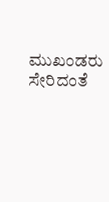ಮುಖಂಡರು ಸೇರಿದಂತೆ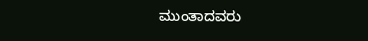ಮುಂತಾದವರು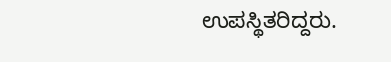ಉಪಸ್ಥಿತರಿದ್ದರು.